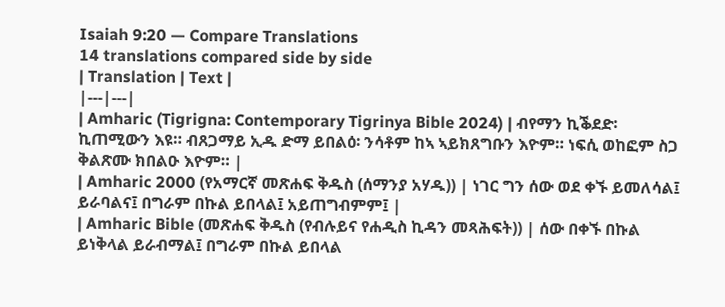Isaiah 9:20 — Compare Translations
14 translations compared side by side
| Translation | Text |
|---|---|
| Amharic (Tigrigna: Contemporary Tigrinya Bible 2024) | ብየማን ኪቕደድ፡ ኪጠሚውን እዩ። ብጸጋማይ ኢዱ ድማ ይበልዕ፡ ንሳቶም ከኣ ኣይክጸግቡን እዮም። ነፍሲ ወከፎም ስጋ ቅልጽሙ ክበልዑ እዮም። |
| Amharic 2000 (የአማርኛ መጽሐፍ ቅዱስ (ሰማንያ አሃዱ)) | ነገር ግን ሰው ወደ ቀኙ ይመለሳል፤ ይራባልና፤ በግራም በኩል ይበላል፤ አይጠግብምም፤ |
| Amharic Bible (መጽሐፍ ቅዱስ (የብሉይና የሐዲስ ኪዳን መጻሕፍት)) | ሰው በቀኙ በኩል ይነቅላል ይራብማል፤ በግራም በኩል ይበላል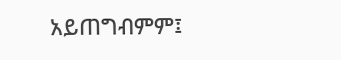አይጠግብምም፤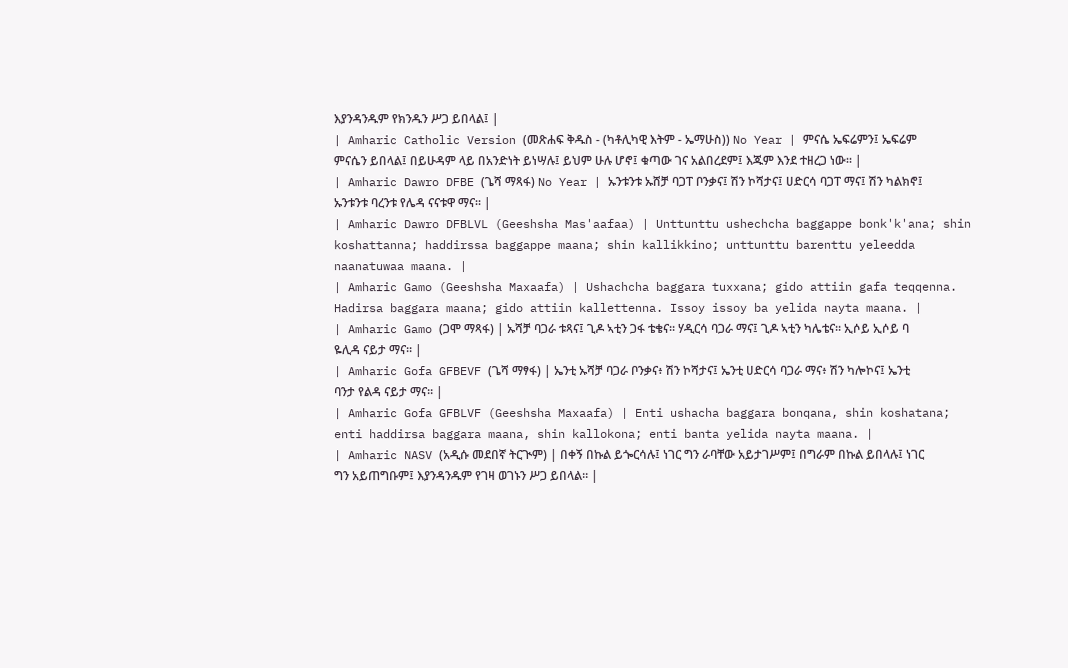እያንዳንዱም የክንዱን ሥጋ ይበላል፤ |
| Amharic Catholic Version (መጽሐፍ ቅዱስ - (ካቶሊካዊ እትም - ኤማሁስ)) No Year | ምናሴ ኤፍሬምን፤ ኤፍሬም ምናሴን ይበላል፤ በይሁዳም ላይ በአንድነት ይነሣሉ፤ ይህም ሁሉ ሆኖ፤ ቁጣው ገና አልበረደም፤ እጁም እንደ ተዘረጋ ነው። |
| Amharic Dawro DFBE (ጌሻ ማጻፋ) No Year | ኡንቱንቱ ኡሸቻ ባጋፐ ቦንቃና፤ ሽን ኮሻታና፤ ሀድርሳ ባጋፐ ማና፤ ሽን ካልክኖ፤ ኡንቱንቱ ባረንቱ የሌዳ ናናቱዋ ማና። |
| Amharic Dawro DFBLVL (Geeshsha Mas'aafaa) | Unttunttu ushechcha baggappe bonk'k'ana; shin koshattanna; haddirssa baggappe maana; shin kallikkino; unttunttu barenttu yeleedda naanatuwaa maana. |
| Amharic Gamo (Geeshsha Maxaafa) | Ushachcha baggara tuxxana; gido attiin gafa teqqenna. Hadirsa baggara maana; gido attiin kallettenna. Issoy issoy ba yelida nayta maana. |
| Amharic Gamo (ጋሞ ማጻፋ) | ኡሻቻ ባጋራ ቱጻና፤ ጊዶ ኣቲን ጋፋ ቴቄና። ሃዲርሳ ባጋራ ማና፤ ጊዶ ኣቲን ካሌቴና። ኢሶይ ኢሶይ ባ ዬሊዳ ናይታ ማና። |
| Amharic Gofa GFBEVF (ጌሻ ማፃፋ) | ኤንቲ ኡሻቻ ባጋራ ቦንቃና፥ ሽን ኮሻታና፤ ኤንቲ ሀድርሳ ባጋራ ማና፥ ሽን ካሎኮና፤ ኤንቲ ባንታ የልዳ ናይታ ማና። |
| Amharic Gofa GFBLVF (Geeshsha Maxaafa) | Enti ushacha baggara bonqana, shin koshatana; enti haddirsa baggara maana, shin kallokona; enti banta yelida nayta maana. |
| Amharic NASV (አዲሱ መደበኛ ትርጒም) | በቀኝ በኩል ይጐርሳሉ፤ ነገር ግን ራባቸው አይታገሥም፤ በግራም በኩል ይበላሉ፤ ነገር ግን አይጠግቡም፤ እያንዳንዱም የገዛ ወገኑን ሥጋ ይበላል። |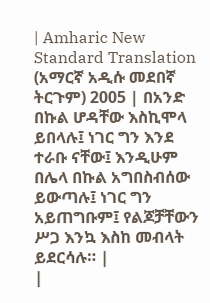| Amharic New Standard Translation (አማርኛ አዲሱ መደበኛ ትርጉም) 2005 | በአንድ በኩል ሆዳቸው እስኪሞላ ይበላሉ፤ ነገር ግን እንደ ተራቡ ናቸው፤ እንዲሁም በሌላ በኩል አግበስብሰው ይውጣሉ፤ ነገር ግን አይጠግቡም፤ የልጆቻቸውን ሥጋ እንኳ እስከ መብላት ይደርሳሉ። |
|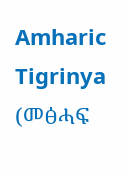Amharic Tigrinya (መፅሓፍ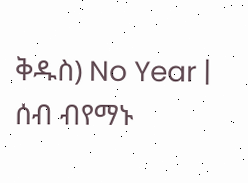ቅዱስ) No Year | ሰብ ብየማኑ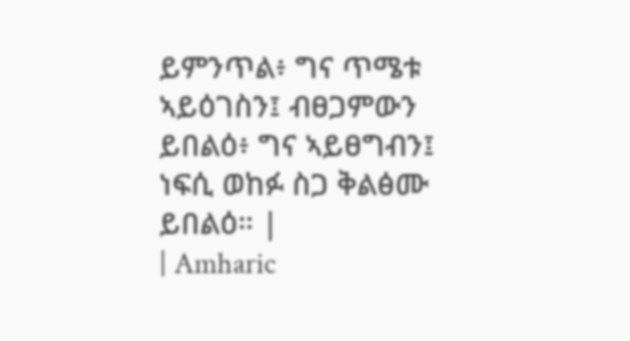ይምንጥል፥ ግና ጥሜቱ ኣይዕገስን፤ ብፀጋምውን ይበልዕ፥ ግና ኣይፀግብን፤ ነፍሲ ወከፉ ስጋ ቅልፅሙ ይበልዕ። |
| Amharic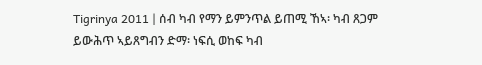Tigrinya 2011 | ሰብ ካብ የማን ይምንጥል ይጠሚ ኸኣ፡ ካብ ጸጋም ይውሕጥ ኣይጸግብን ድማ፡ ነፍሲ ወከፍ ካብ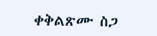ቀቅልጽሙ ስጋ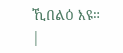ኺበልዕ እዩ። |